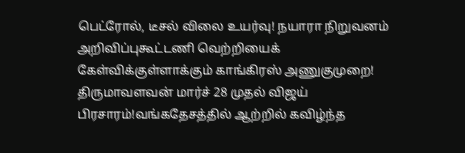பெட்ரோல், டீசல் விலை உயர்வு! நயாரா நிறுவனம் அறிவிப்புகூட்டணி வெற்றியைக் கேள்விக்குள்ளாக்கும் காங்கிரஸ் அணுகுமுறை! திருமாவளவன் மார்ச் 28 முதல் விஜய் பிரசாரம்!வங்கதேசத்தில் ஆற்றில் கவிழ்ந்த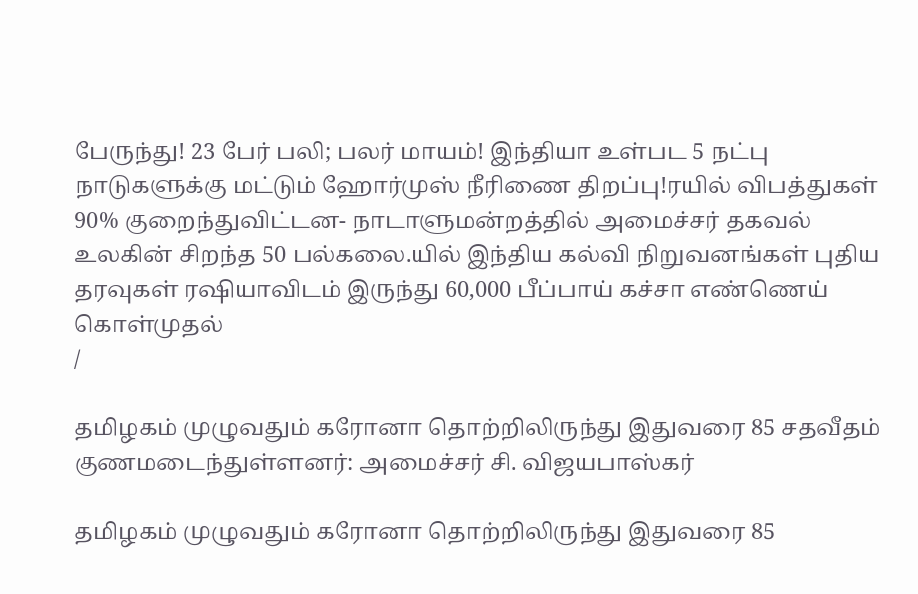பேருந்து! 23 பேர் பலி; பலர் மாயம்! இந்தியா உள்பட 5 நட்பு நாடுகளுக்கு மட்டும் ஹோர்முஸ் நீரிணை திறப்பு!ரயில் விபத்துகள் 90% குறைந்துவிட்டன- நாடாளுமன்றத்தில் அமைச்சர் தகவல் உலகின் சிறந்த 50 பல்கலை.யில் இந்திய கல்வி நிறுவனங்கள் புதிய தரவுகள் ரஷியாவிடம் இருந்து 60,000 பீப்பாய் கச்சா எண்ணெய் கொள்முதல்
/

தமிழகம் முழுவதும் கரோனா தொற்றிலிருந்து இதுவரை 85 சதவீதம் குணமடைந்துள்ளனர்: அமைச்சர் சி. விஜயபாஸ்கர்

தமிழகம் முழுவதும் கரோனா தொற்றிலிருந்து இதுவரை 85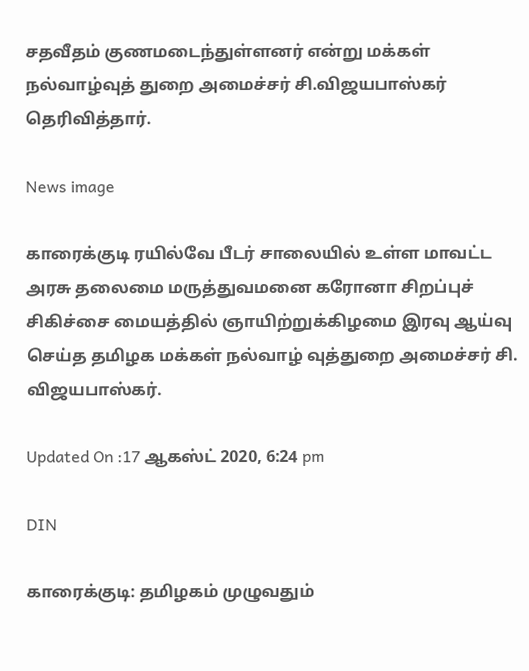சதவீதம் குணமடைந்துள்ளனர் என்று மக்கள் நல்வாழ்வுத் துறை அமைச்சர் சி.விஜயபாஸ்கர் தெரிவித்தார்.

News image

காரைக்குடி ரயில்வே பீடர் சாலையில் உள்ள மாவட்ட அரசு தலைமை மருத்துவமனை கரோனா சிறப்புச் சிகிச்சை மையத்தில் ஞாயிற்றுக்கிழமை இரவு ஆய்வு செய்த தமிழக மக்கள் நல்வாழ் வுத்துறை அமைச்சர் சி. விஜயபாஸ்கர்.

Updated On :17 ஆகஸ்ட் 2020, 6:24 pm

DIN

காரைக்குடி: தமிழகம் முழுவதும்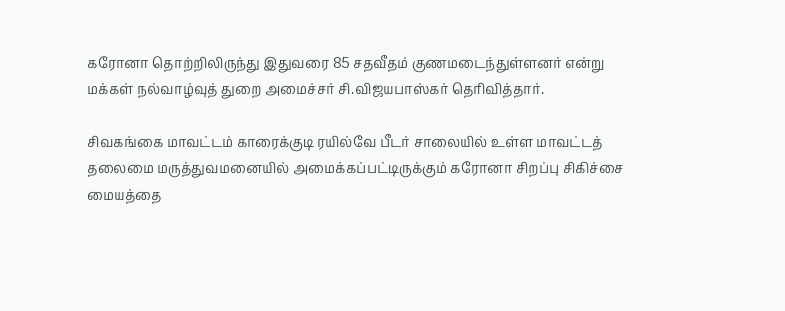கரோனா தொற்றிலிருந்து இதுவரை 85 சதவீதம் குணமடைந்துள்ளனர் என்று மக்கள் நல்வாழ்வுத் துறை அமைச்சர் சி.விஜயபாஸ்கர் தெரிவித்தார்.

சிவகங்கை மாவட்டம் காரைக்குடி ரயில்வே பீடர் சாலையில் உள்ள மாவட்டத் தலைமை மருத்துவமனையில் அமைக்கப்பட்டிருக்கும் கரோனா சிறப்பு சிகிச்சை மையத்தை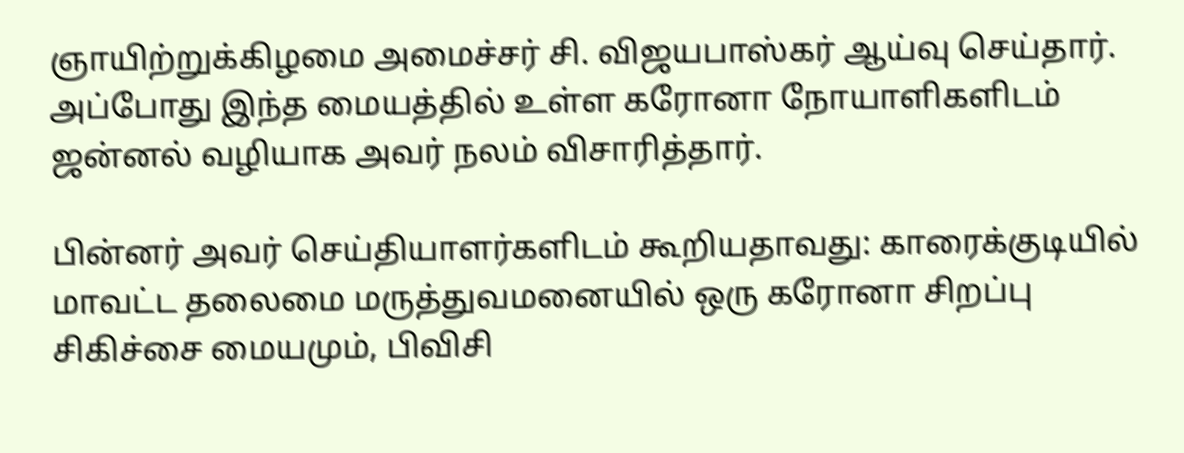ஞாயிற்றுக்கிழமை அமைச்சர் சி. விஜயபாஸ்கர் ஆய்வு செய்தார். அப்போது இந்த மையத்தில் உள்ள கரோனா நோயாளிகளிடம் ஜன்னல் வழியாக அவர் நலம் விசாரித்தார்.

பின்னர் அவர் செய்தியாளர்களிடம் கூறியதாவது: காரைக்குடியில் மாவட்ட தலைமை மருத்துவமனையில் ஒரு கரோனா சிறப்பு சிகிச்சை மையமும், பிவிசி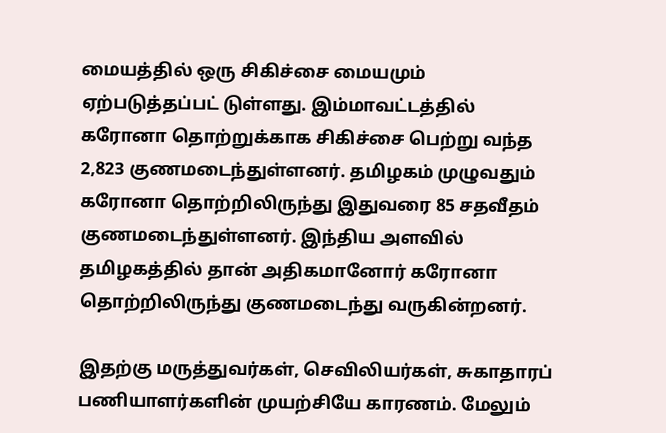மையத்தில் ஒரு சிகிச்சை மையமும் ஏற்படுத்தப்பட் டுள்ளது. இம்மாவட்டத்தில் கரோனா தொற்றுக்காக சிகிச்சை பெற்று வந்த 2,823 குணமடைந்துள்ளனர். தமிழகம் முழுவதும் கரோனா தொற்றிலிருந்து இதுவரை 85 சதவீதம் குணமடைந்துள்ளனர். இந்திய அளவில் தமிழகத்தில் தான் அதிகமானோர் கரோனா தொற்றிலிருந்து குணமடைந்து வருகின்றனர்.

இதற்கு மருத்துவர்கள், செவிலியர்கள், சுகாதாரப் பணியாளர்களின் முயற்சியே காரணம். மேலும்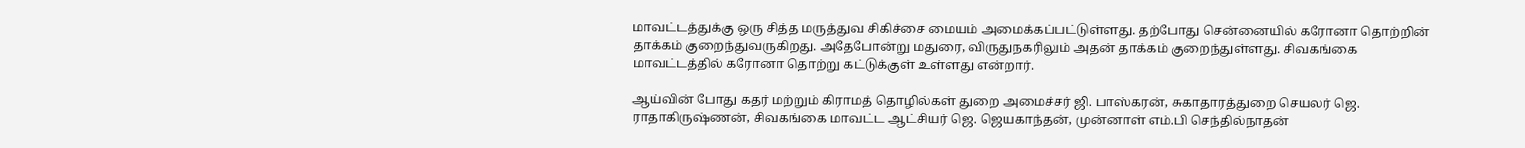மாவட்டத்துக்கு ஒரு சித்த மருத்துவ சிகிச்சை மையம் அமைக்கப்பட்டுள்ளது. தற்போது சென்னையில் கரோனா தொற்றின் தாக்கம் குறைந்துவருகிறது. அதேபோன்று மதுரை, விருதுநகரிலும் அதன் தாக்கம் குறைந்துள்ளது. சிவகங்கை மாவட்டத்தில் கரோனா தொற்று கட்டுக்குள் உள்ளது என்றார்.

ஆய்வின் போது கதர் மற்றும் கிராமத் தொழில்கள் துறை அமைச்சர் ஜி. பாஸ்கரன், சுகாதாரத்துறை செயலர் ஜெ. ராதாகிருஷ்ணன், சிவகங்கை மாவட்ட ஆட்சியர் ஜெ. ஜெயகாந்தன், முன்னாள் எம்.பி செந்தில்நாதன்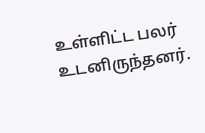உள்ளிட்ட பலர் உடனிருந்தனர்.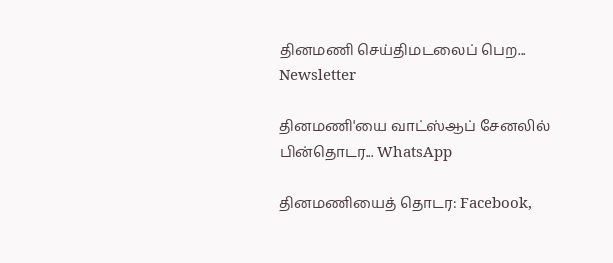தினமணி செய்திமடலைப் பெற... Newsletter

தினமணி'யை வாட்ஸ்ஆப் சேனலில் பின்தொடர... WhatsApp

தினமணியைத் தொடர: Facebook,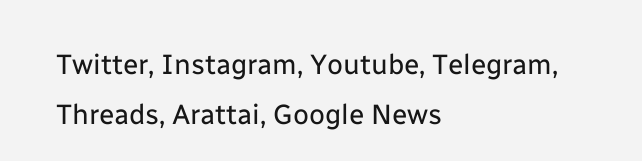Twitter, Instagram, Youtube, Telegram, Threads, Arattai, Google News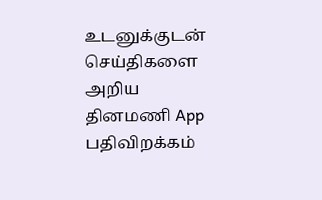உடனுக்குடன் செய்திகளை அறிய தினமணி App பதிவிறக்கம்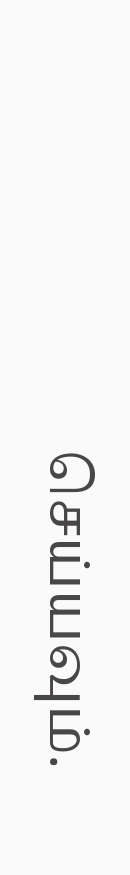செய்யவும்.